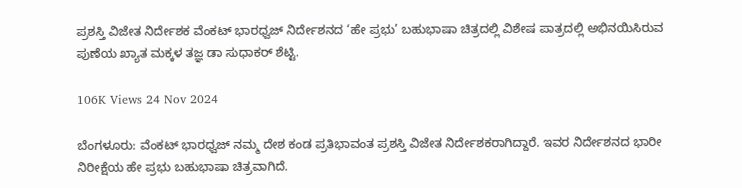ಪ್ರಶಸ್ತಿ ವಿಜೇತ ನಿರ್ದೇಶಕ ವೆಂಕಟ್ ಭಾರಧ್ವಜ್ ನಿರ್ದೇಶನದ ‘ಹೇ ಪ್ರಭು’ ಬಹುಭಾಷಾ ಚಿತ್ರದಲ್ಲಿ ವಿಶೇಷ ಪಾತ್ರದಲ್ಲಿ ಅಭಿನಯಿಸಿರುವ ಪುಣೆಯ ಖ್ಯಾತ ಮಕ್ಕಳ ತಜ್ಞ ಡಾ ಸುಧಾಕರ್ ಶೆಟ್ಟಿ.

106K Views 24 Nov 2024

ಬೆಂಗಳೂರು: ವೆಂಕಟ್ ಭಾರಧ್ವಜ್ ನಮ್ಮ ದೇಶ ಕಂಡ ಪ್ರತಿಭಾವಂತ ಪ್ರಶಸ್ತಿ ವಿಜೇತ ನಿರ್ದೇಶಕರಾಗಿದ್ದಾರೆ. ಇವರ ನಿರ್ದೇಶನದ ಭಾರೀ ನಿರೀಕ್ಷೆಯ ಹೇ ಪ್ರಭು ಬಹುಭಾಷಾ ಚಿತ್ರವಾಗಿದೆ.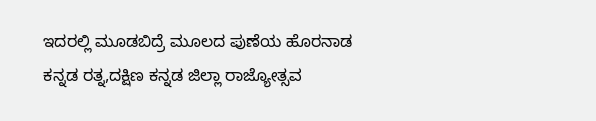ಇದರಲ್ಲಿ ಮೂಡಬಿದ್ರೆ ಮೂಲದ ಪುಣೆಯ ಹೊರನಾಡ ಕನ್ನಡ ರತ್ನ,ದಕ್ಷಿಣ ಕನ್ನಡ ಜಿಲ್ಲಾ ರಾಜ್ಯೋತ್ಸವ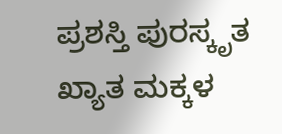ಪ್ರಶಸ್ತಿ ಪುರಸ್ಕೃತ ಖ್ಯಾತ ಮಕ್ಕಳ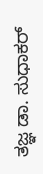ತಜ್ಞ ಡಾ. ಸುಧಾಕರ್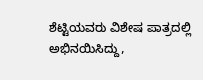ಶೆಟ್ಟಿಯವರು ವಿಶೇಷ ಪಾತ್ರದಲ್ಲಿ ಅಭಿನಯಿಸಿದ್ದು,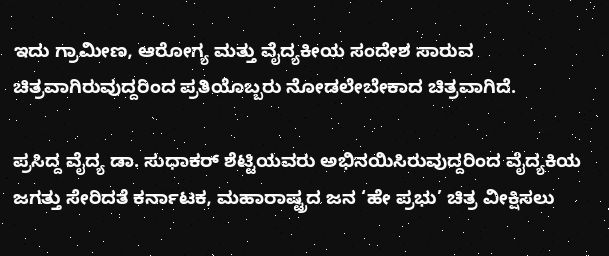ಇದು ಗ್ರಾಮೀಣ, ಆರೋಗ್ಯ ಮತ್ತು ವೈದ್ಯಕೀಯ ಸಂದೇಶ ಸಾರುವ ಚಿತ್ರವಾಗಿರುವುದ್ದರಿಂದ ಪ್ರತಿಯೊಬ್ಬರು ನೋಡಲೇಬೇಕಾದ ಚಿತ್ರವಾಗಿದೆ.

ಪ್ರಸಿದ್ದ ವೈದ್ಯ ಡಾ. ಸುಧಾಕರ್ ಶೆಟ್ಟಿಯವರು ಅಭಿನಯಿಸಿರುವುದ್ದರಿಂದ ವೈದ್ಯಕಿಯ ಜಗತ್ತು ಸೇರಿದತೆ ಕರ್ನಾಟಕ, ಮಹಾರಾಷ್ಟ್ರದ ಜನ ‘ಹೇ ಪ್ರಭು’ ಚಿತ್ರ ವೀಕ್ಷಿಸಲು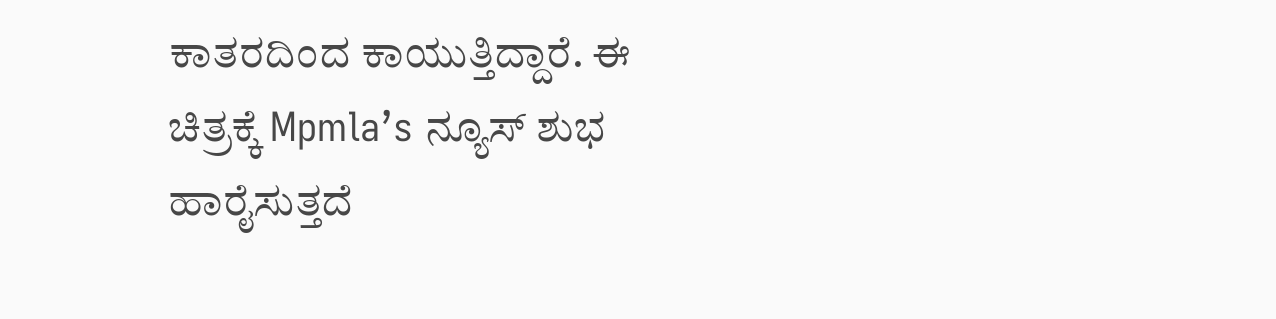ಕಾತರದಿಂದ ಕಾಯುತ್ತಿದ್ದಾರೆ. ಈ ಚಿತ್ರಕ್ಕೆ Mpmla’s ನ್ಯೂಸ್ ಶುಭ ಹಾರೈಸುತ್ತದೆ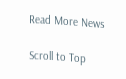Read More News

Scroll to Top